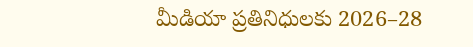మీడియా ప్రతినిధులకు 2026–28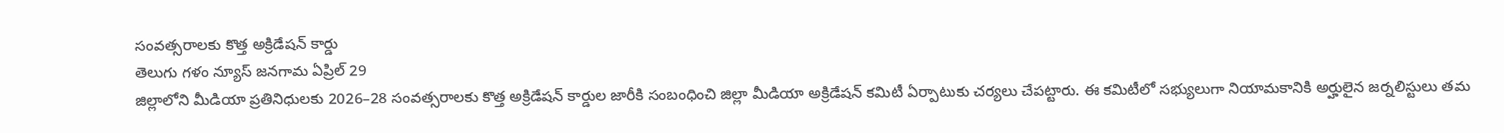సంవత్సరాలకు కొత్త అక్రిడేషన్ కార్డు
తెలుగు గళం న్యూస్ జనగామ ఏప్రిల్ 29
జిల్లాలోని మీడియా ప్రతినిధులకు 2026–28 సంవత్సరాలకు కొత్త అక్రిడేషన్ కార్డుల జారీకి సంబంధించి జిల్లా మీడియా అక్రిడేషన్ కమిటీ ఏర్పాటుకు చర్యలు చేపట్టారు. ఈ కమిటీలో సభ్యులుగా నియామకానికి అర్హులైన జర్నలిస్టులు తమ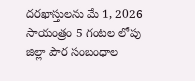దరఖాస్తులను మే 1, 2026 సాయంత్రం 5 గంటల లోపు జిల్లా పౌర సంబంధాల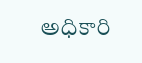అధికారి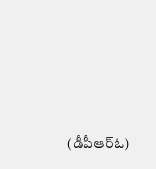(డీపీఆర్ఓ)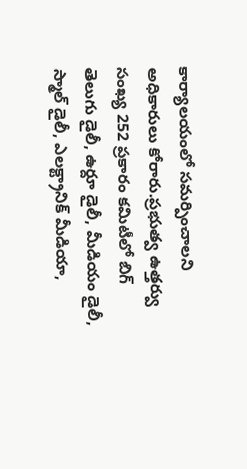కార్యాలయంలో సమర్పించాలని అధికారులు కోరారు.ప్రభుత్వ ఉత్తర్వు సంఖ్య 252 ప్రకారం కమిటీలో బిగ్ తెలుగు డైలీ, ఉర్దూ డైలీ, మీడియం డైలీ, స్మాల్ డైలీ, ఎలక్ట్రానిక్ మీడియా,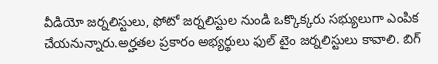వీడియో జర్నలిస్టులు, ఫోటో జర్నలిస్టుల నుండి ఒక్కొక్కరు సభ్యులుగా ఎంపిక చేయనున్నారు.అర్హతల ప్రకారం అభ్యర్థులు ఫుల్ టైం జర్నలిస్టులు కావాలి. బిగ్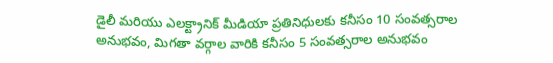డైలీ మరియు ఎలక్ట్రానిక్ మీడియా ప్రతినిధులకు కనీసం 10 సంవత్సరాల అనుభవం, మిగతా వర్గాల వారికి కనీసం 5 సంవత్సరాల అనుభవం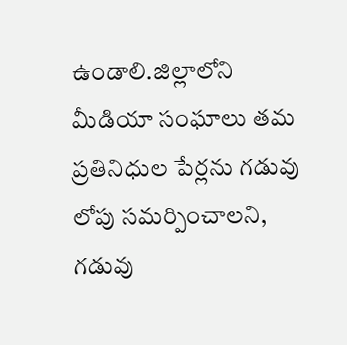ఉండాలి.జిల్లాలోని మీడియా సంఘాలు తమ ప్రతినిధుల పేర్లను గడువు లోపు సమర్పించాలని, గడువు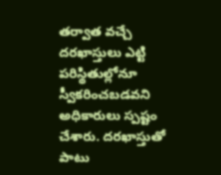తర్వాత వచ్చే దరఖాస్తులు ఎట్టి పరిస్థితుల్లోనూ స్వీకరించబడవని అధికారులు స్పష్టం చేశారు. దరఖాస్తుతో పాటు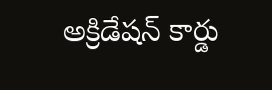అక్రిడేషన్ కార్డు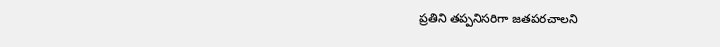ప్రతిని తప్పనిసరిగా జతపరచాలని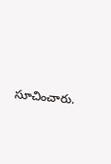సూచించారు.